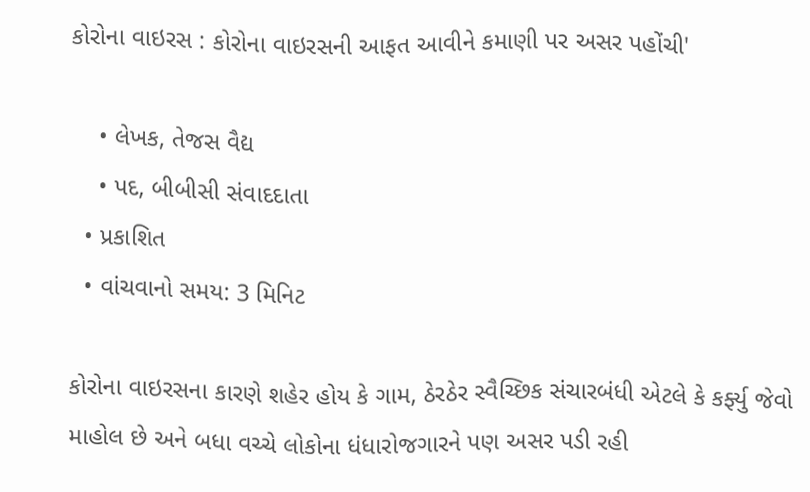કોરોના વાઇરસ : કોરોના વાઇરસની આફત આવીને કમાણી પર અસર પહોંચી'

    • લેખક, તેજસ વૈદ્ય
    • પદ, બીબીસી સંવાદદાતા
  • પ્રકાશિત
  • વાંચવાનો સમય: 3 મિનિટ

કોરોના વાઇરસના કારણે શહેર હોય કે ગામ, ઠેરઠેર સ્વૈચ્છિક સંચારબંધી એટલે કે કર્ફ્યુ જેવો માહોલ છે અને બધા વચ્ચે લોકોના ધંધારોજગારને પણ અસર પડી રહી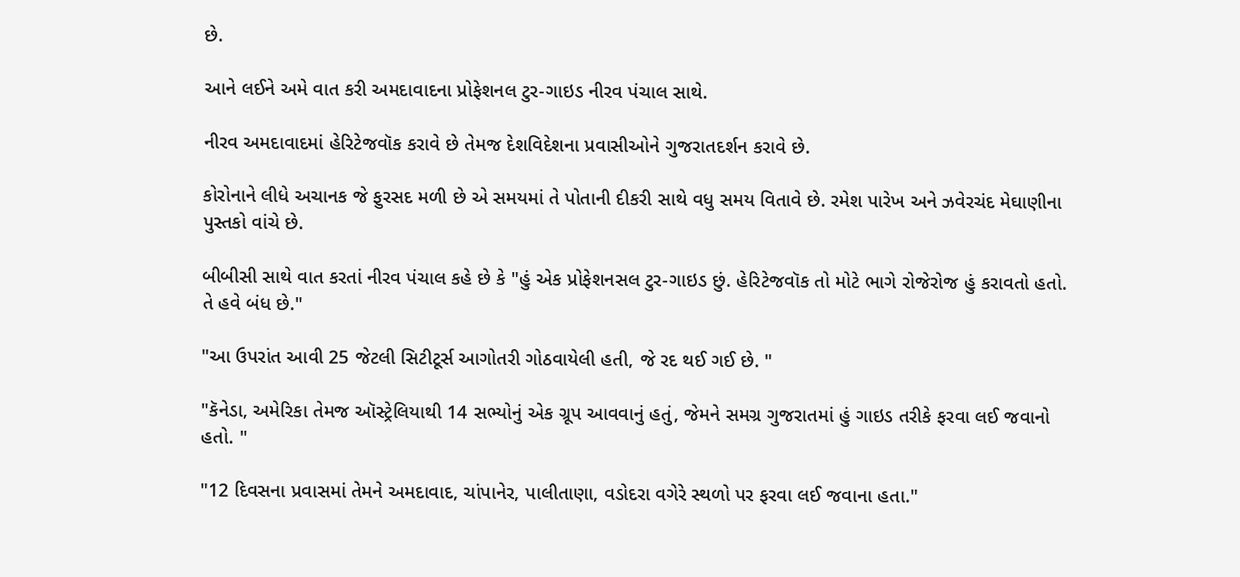છે.

આને લઈને અમે વાત કરી અમદાવાદના પ્રોફેશનલ ટુર-ગાઇડ નીરવ પંચાલ સાથે.

નીરવ અમદાવાદમાં હેરિટેજવૉક કરાવે છે તેમજ દેશવિદેશના પ્રવાસીઓને ગુજરાતદર્શન કરાવે છે.

કોરોનાને લીધે અચાનક જે ફુરસદ મળી છે એ સમયમાં તે પોતાની દીકરી સાથે વધુ સમય વિતાવે છે. રમેશ પારેખ અને ઝવેરચંદ મેઘાણીના પુસ્તકો વાંચે છે.

બીબીસી સાથે વાત કરતાં નીરવ પંચાલ કહે છે કે "હું એક પ્રોફેશનસલ ટુર-ગાઇડ છું. હેરિટેજવૉક તો મોટે ભાગે રોજેરોજ હું કરાવતો હતો. તે હવે બંધ છે."

"આ ઉપરાંત આવી 25 જેટલી સિટીટૂર્સ આગોતરી ગોઠવાયેલી હતી, જે રદ થઈ ગઈ છે. "

"કૅનેડા, અમેરિકા તેમજ ઑસ્ટ્રેલિયાથી 14 સભ્યોનું એક ગ્રૂપ આવવાનું હતું, જેમને સમગ્ર ગુજરાતમાં હું ગાઇડ તરીકે ફરવા લઈ જવાનો હતો. "

"12 દિવસના પ્રવાસમાં તેમને અમદાવાદ, ચાંપાનેર, પાલીતાણા, વડોદરા વગેરે સ્થળો પર ફરવા લઈ જવાના હતા."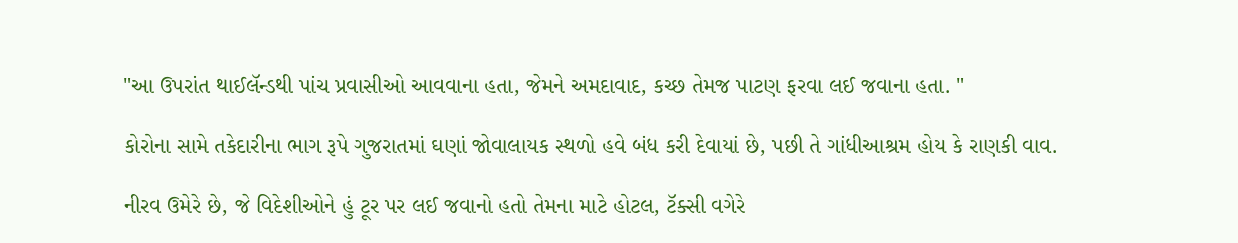"આ ઉપરાંત થાઈલૅન્ડથી પાંચ પ્રવાસીઓ આવવાના હતા, જેમને અમદાવાદ, કચ્છ તેમજ પાટણ ફરવા લઈ જવાના હતા. "

કોરોના સામે તકેદારીના ભાગ રૂપે ગુજરાતમાં ઘણાં જોવાલાયક સ્થળો હવે બંધ કરી દેવાયાં છે, પછી તે ગાંધીઆશ્રમ હોય કે રાણકી વાવ.

નીરવ ઉમેરે છે, જે વિદેશીઓને હું ટૂર પર લઈ જવાનો હતો તેમના માટે હોટલ, ટૅક્સી વગેરે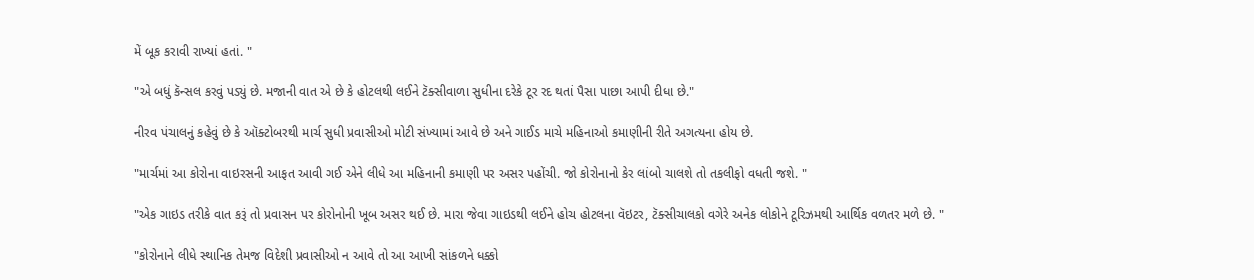મેં બૂક કરાવી રાખ્યાં હતાં. "

"એ બધું કૅન્સલ કરવું પડ્યું છે. મજાની વાત એ છે કે હોટલથી લઈને ટૅક્સીવાળા સુધીના દરેકે ટૂર રદ થતાં પૈસા પાછા આપી દીધા છે."

નીરવ પંચાલનું કહેવું છે કે ઑક્ટોબરથી માર્ચ સુધી પ્રવાસીઓ મોટી સંખ્યામાં આવે છે અને ગાઈડ માચે મહિનાઓ કમાણીની રીતે અગત્યના હોય છે.

"માર્ચમાં આ કોરોના વાઇરસની આફત આવી ગઈ એને લીધે આ મહિનાની કમાણી પર અસર પહોંચી. જો કોરોનાનો કેર લાંબો ચાલશે તો તકલીફો વધતી જશે. "

"એક ગાઇડ તરીકે વાત કરૂં તો પ્રવાસન પર કોરોનોની ખૂબ અસર થઈ છે. મારા જેવા ગાઇડથી લઈને હોચ હોટલના વૅઇટર, ટૅક્સીચાલકો વગેરે અનેક લોકોને ટૂરિઝમથી આર્થિક વળતર મળે છે. "

"કોરોનાને લીધે સ્થાનિક તેમજ વિદેશી પ્રવાસીઓ ન આવે તો આ આખી સાંકળને ધક્કો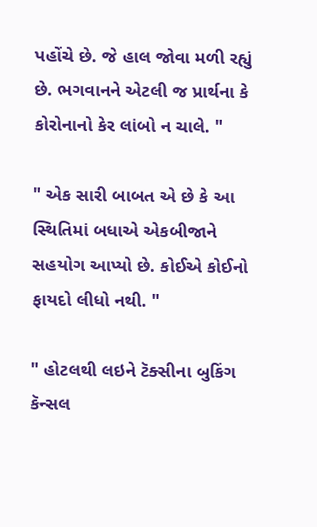પહોંચે છે. જે હાલ જોવા મળી રહ્યું છે. ભગવાનને એટલી જ પ્રાર્થના કે કોરોનાનો કેર લાંબો ન ચાલે. "

" એક સારી બાબત એ છે કે આ સ્થિતિમાં બધાએ એકબીજાને સહયોગ આપ્યો છે. કોઈએ કોઈનો ફાયદો લીધો નથી. "

" હોટલથી લઇને ટૅક્સીના બુકિંગ કૅન્સલ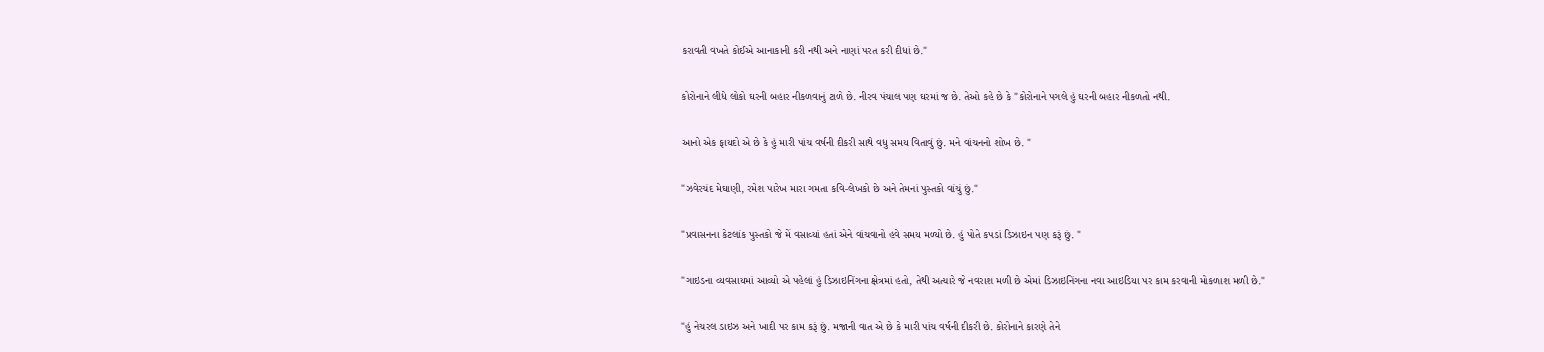કરાવતી વખતે કોઈએ આનાકાની કરી નથી અને નાણાં પરત કરી દીધાં છે."

કોરોનાને લીધે લોકો ઘરની બહાર નીકળવાનું ટાળે છે. નીરવ પંચાલ પણ ઘરમાં જ છે. તેઓ કહે છે કે "કોરોનાને પગલે હું ઘરની બહાર નીકળતો નથી.

આનો એક ફાયદો એ છે કે હું મારી પાંચ વર્ષની દીકરી સાથે વધુ સમય વિતાવું છું. મને વાંચનનો શોખ છે. "

"ઝવેરચંદ મેઘાણી, રમેશ પારેખ મારા ગમતા કવિ-લેખકો છે અને તેમનાં પુસ્તકો વાંચું છું."

"પ્રવાસનના કેટલાંક પુસ્તકો જે મેં વસાવ્યાં હતાં એને વાંચવાનો હવે સમય મળ્યો છે. હું પોતે કપડાં ડિઝાઇન પણ કરૂં છું. "

"ગાઇડના વ્યવસાયમાં આવ્યો એ પહેલાં હું ડિઝાઇનિંગના ક્ષેત્રમાં હતો, તેથી અત્યારે જે નવરાશ મળી છે એમાં ડિઝાઇનિંગના નવા આઇડિયા પર કામ કરવાની મોકળાશ મળી છે."

"હું નેચરલ ડાઇઝ અને ખાદી પર કામ કરૂં છું. મજાની વાત એ છે કે મારી પાંચ વર્ષની દીકરી છે. કોરોનાને કારણે તેને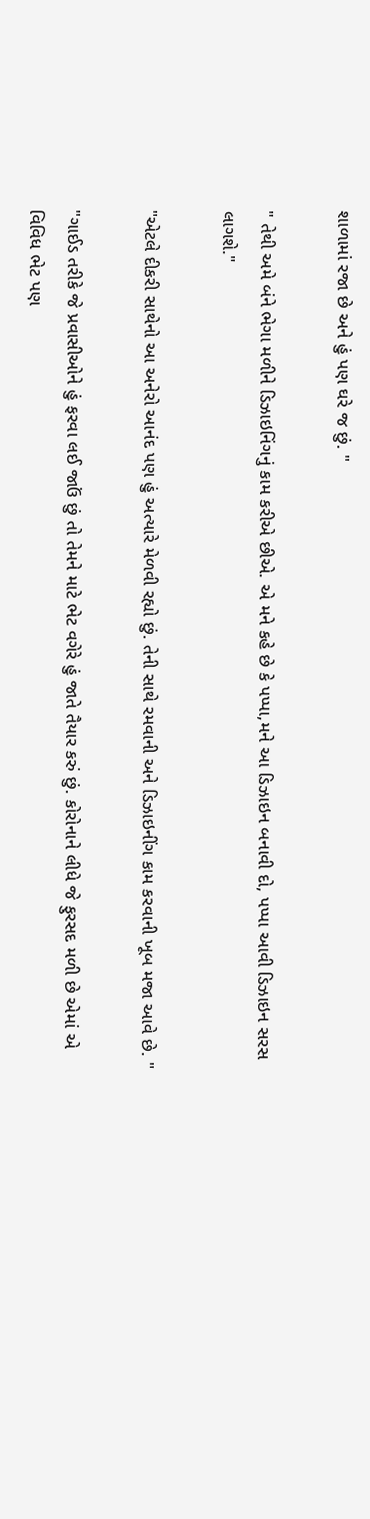શાળામાં રજા છે અને હું પણ ઘરે જ છું. "

" તેથી અમે બંને ભેગા મળીને ડિઝાઇનિંગનું કામ કરીએ છીએ. એ મને કહે છે કે પપ્પા,મને આ ડિઝાઇન બનાવી દો, પપ્પા આવી ડિઝાઇન સરસ લાગશે."

"એટલે દીકરી સાથેનો આ અનેરો આનંદ પણ હું અત્યારે મેળવી રહ્યો છું. તેની સાથે રમવાની અને ડિઝાઇનીંગ કામ કરવાની ખૂબ મજા આવે છે. "

"ગાઈડ તરીકે જે પ્રવાસીઓને હું ફરવા લઈ જાઉં છું તો તેમને માટે ભેટ વગેરે હું જાતે તૈયાર કરું છું. કોરોનાને લીધે જે ફુરસદ મળી છે એમાં એ વિવિધ ભેટ પણ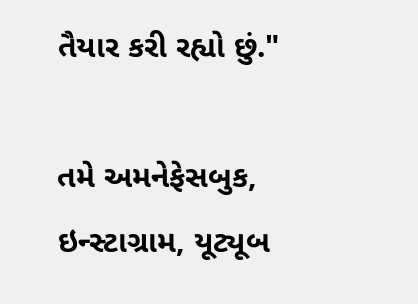તૈયાર કરી રહ્યો છું."

તમે અમનેફેસબુક, ઇન્સ્ટાગ્રામ, યૂટ્યૂબ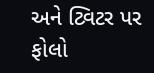અને ટ્વિટર પર ફોલો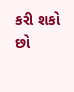કરી શકો છો